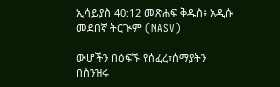ኢሳይያስ 40:12 መጽሐፍ ቅዱስ፥ አዲሱ መደበኛ ትርጒም (NASV)

ውሆችን በዕፍኙ የሰፈረ፣ሰማያትን በስንዝሩ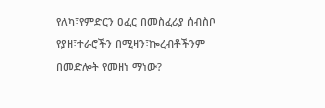የለካ፣የምድርን ዐፈር በመስፈሪያ ሰብስቦ የያዘ፣ተራሮችን በሚዛን፣ኰረብቶችንም በመድሎት የመዘነ ማነው?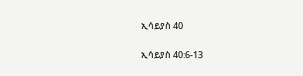ኢሳይያስ 40

ኢሳይያስ 40:6-13